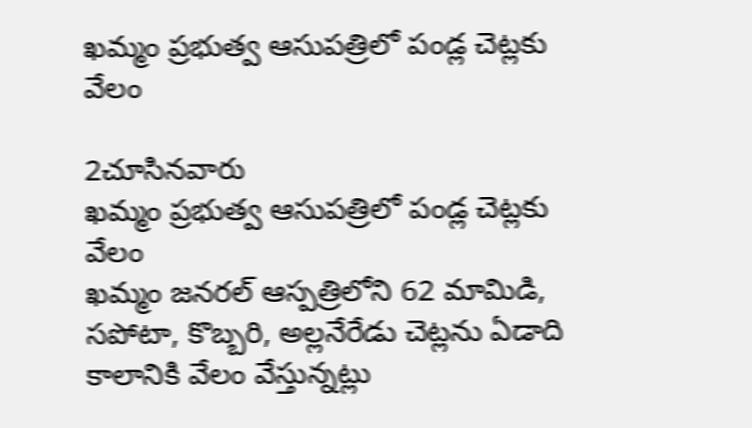ఖమ్మం ప్రభుత్వ ఆసుపత్రిలో పండ్ల చెట్లకు వేలం

2చూసినవారు
ఖమ్మం ప్రభుత్వ ఆసుపత్రిలో పండ్ల చెట్లకు వేలం
ఖమ్మం జనరల్ ఆస్పత్రిలోని 62 మామిడి, సపోటా, కొబ్బరి, అల్లనేరేడు చెట్లను ఏడాది కాలానికి వేలం వేస్తున్నట్లు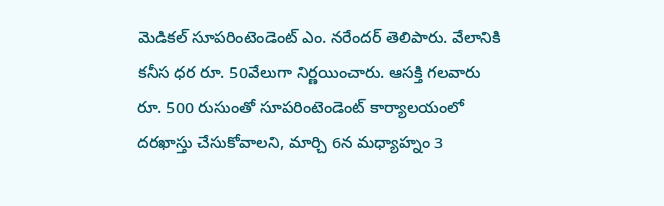మెడికల్ సూపరింటెండెంట్ ఎం. నరేందర్ తెలిపారు. వేలానికి కనీస ధర రూ. 50వేలుగా నిర్ణయించారు. ఆసక్తి గలవారు రూ. 500 రుసుంతో సూపరింటెండెంట్ కార్యాలయంలో దరఖాస్తు చేసుకోవాలని, మార్చి 6న మధ్యాహ్నం 3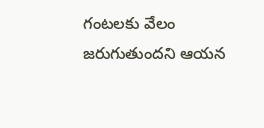గంటలకు వేలం జరుగుతుందని ఆయన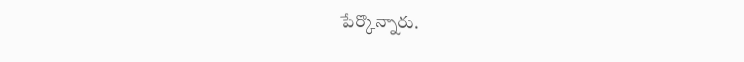పేర్కొన్నారు.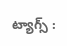ట్యాగ్స్ :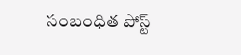సంబంధిత పోస్ట్